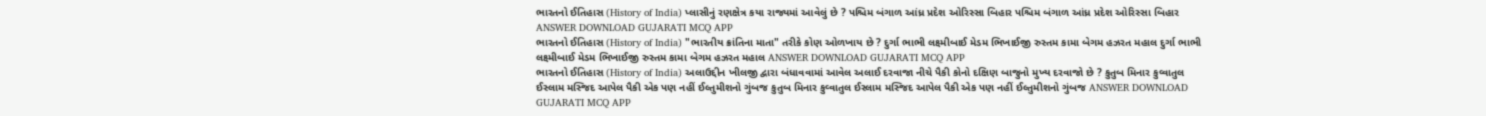ભારતનો ઈતિહાસ (History of India) પ્લાસીનું રણક્ષેત્ર કયા રાજ્યમાં આવેલું છે ? પશ્ચિમ બંગાળ આંધ્ર પ્રદેશ ઓરિસ્સા બિહાર પશ્ચિમ બંગાળ આંધ્ર પ્રદેશ ઓરિસ્સા બિહાર ANSWER DOWNLOAD GUJARATI MCQ APP
ભારતનો ઈતિહાસ (History of India) "ભારતીય ક્રાંતિના માતા" તરીકે કોણ ઓળખાય છે ? દુર્ગા ભાભી લક્ષ્મીબાઈ મેડમ ભિખાઈજી રુસ્તમ કામા બેગમ હઝરત મહાલ દુર્ગા ભાભી લક્ષ્મીબાઈ મેડમ ભિખાઈજી રુસ્તમ કામા બેગમ હઝરત મહાલ ANSWER DOWNLOAD GUJARATI MCQ APP
ભારતનો ઈતિહાસ (History of India) અલાઉદ્દીન ખીલજી દ્વારા બંધાવવામાં આવેલ અલાઈ દરવાજા નીચે પૈકી કોનો દક્ષિણ બાજુનો મુખ્ય દરવાજો છે ? કુતુબ મિનાર કુવ્વાતુલ ઈસ્લામ મસ્જિદ આપેલ પૈકી એક પણ નહીં ઈલ્તુમીશનો ગુંબજ કુતુબ મિનાર કુવ્વાતુલ ઈસ્લામ મસ્જિદ આપેલ પૈકી એક પણ નહીં ઈલ્તુમીશનો ગુંબજ ANSWER DOWNLOAD GUJARATI MCQ APP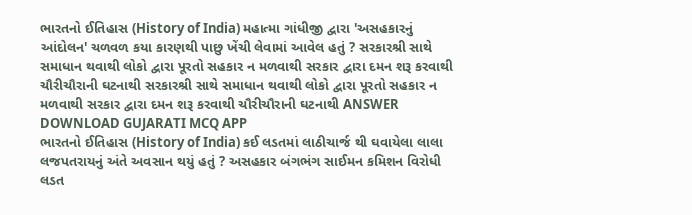ભારતનો ઈતિહાસ (History of India) મહાત્મા ગાંધીજી દ્વારા 'અસહકારનું આંદોલન' ચળવળ કયા કારણથી પાછુ ખેંચી લેવામાં આવેલ હતું ? સરકારશ્રી સાથે સમાધાન થવાથી લોકો દ્વારા પૂરતો સહકાર ન મળવાથી સરકાર દ્વારા દમન શરૂ કરવાથી ચૌરીચૌરાની ઘટનાથી સરકારશ્રી સાથે સમાધાન થવાથી લોકો દ્વારા પૂરતો સહકાર ન મળવાથી સરકાર દ્વારા દમન શરૂ કરવાથી ચૌરીચૌરાની ઘટનાથી ANSWER DOWNLOAD GUJARATI MCQ APP
ભારતનો ઈતિહાસ (History of India) કઈ લડતમાં લાઠીચાર્જ થી ઘવાયેલા લાલા લજપતરાયનું અંતે અવસાન થયું હતું ? અસહકાર બંગભંગ સાઈમન કમિશન વિરોધી લડત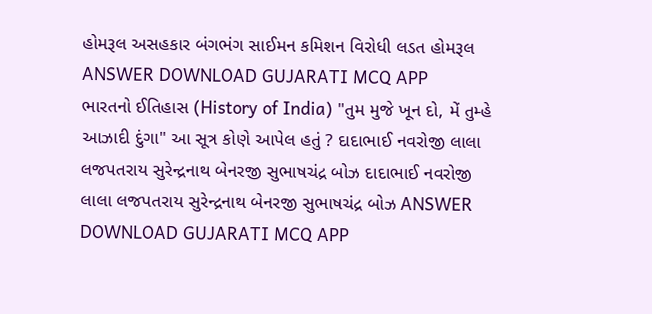હોમરૂલ અસહકાર બંગભંગ સાઈમન કમિશન વિરોધી લડત હોમરૂલ ANSWER DOWNLOAD GUJARATI MCQ APP
ભારતનો ઈતિહાસ (History of India) "તુમ મુજે ખૂન દો, મેં તુમ્હે આઝાદી દુંગા" આ સૂત્ર કોણે આપેલ હતું ? દાદાભાઈ નવરોજી લાલા લજપતરાય સુરેન્દ્રનાથ બેનરજી સુભાષચંદ્ર બોઝ દાદાભાઈ નવરોજી લાલા લજપતરાય સુરેન્દ્રનાથ બેનરજી સુભાષચંદ્ર બોઝ ANSWER DOWNLOAD GUJARATI MCQ APP